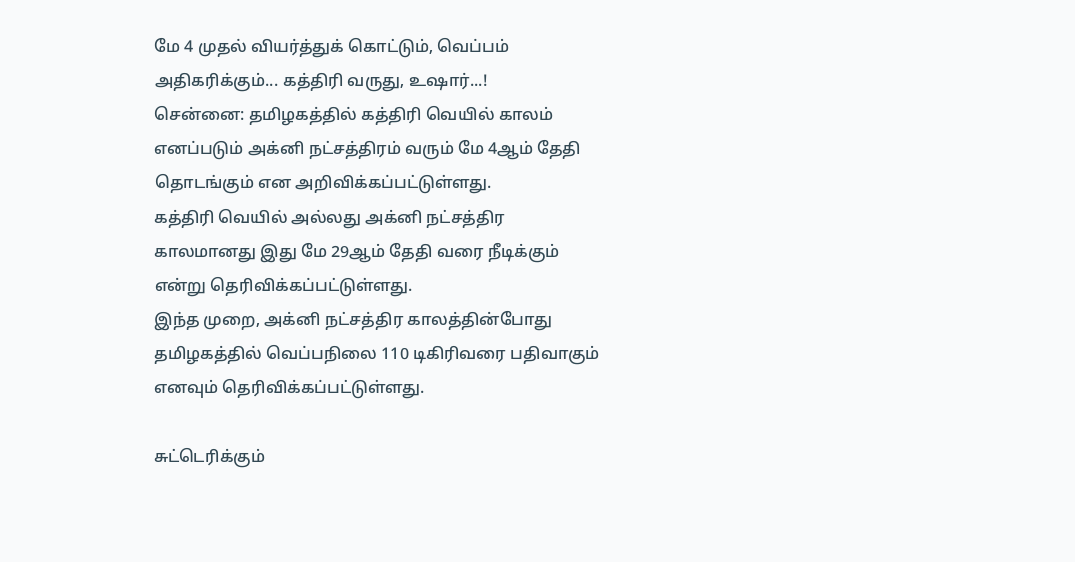மே 4 முதல் வியர்த்துக் கொட்டும், வெப்பம் அதிகரிக்கும்... கத்திரி வருது, உஷார்...!
சென்னை: தமிழகத்தில் கத்திரி வெயில் காலம் எனப்படும் அக்னி நட்சத்திரம் வரும் மே 4ஆம் தேதி தொடங்கும் என அறிவிக்கப்பட்டுள்ளது.
கத்திரி வெயில் அல்லது அக்னி நட்சத்திர காலமானது இது மே 29ஆம் தேதி வரை நீடிக்கும் என்று தெரிவிக்கப்பட்டுள்ளது.
இந்த முறை, அக்னி நட்சத்திர காலத்தின்போது தமிழகத்தில் வெப்பநிலை 110 டிகிரிவரை பதிவாகும் எனவும் தெரிவிக்கப்பட்டுள்ளது.

சுட்டெரிக்கும்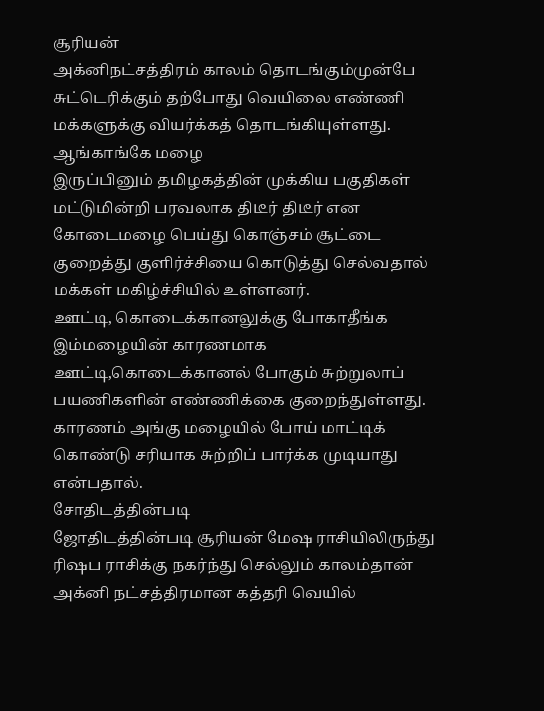சூரியன்
அக்னிநட்சத்திரம் காலம் தொடங்கும்முன்பே சுட்டெரிக்கும் தற்போது வெயிலை எண்ணி மக்களுக்கு வியர்க்கத் தொடங்கியுள்ளது.
ஆங்காங்கே மழை
இருப்பினும் தமிழகத்தின் முக்கிய பகுதிகள் மட்டுமின்றி பரவலாக திடீர் திடீர் என கோடைமழை பெய்து கொஞ்சம் சூட்டை குறைத்து குளிர்ச்சியை கொடுத்து செல்வதால் மக்கள் மகிழ்ச்சியில் உள்ளனர்.
ஊட்டி, கொடைக்கானலுக்கு போகாதீங்க
இம்மழையின் காரணமாக ஊட்டி,கொடைக்கானல் போகும் சுற்றுலாப் பயணிகளின் எண்ணிக்கை குறைந்துள்ளது. காரணம் அங்கு மழையில் போய் மாட்டிக் கொண்டு சரியாக சுற்றிப் பார்க்க முடியாது என்பதால்.
சோதிடத்தின்படி
ஜோதிடத்தின்படி சூரியன் மேஷ ராசியிலிருந்து ரிஷப ராசிக்கு நகர்ந்து செல்லும் காலம்தான் அக்னி நட்சத்திரமான கத்தரி வெயில்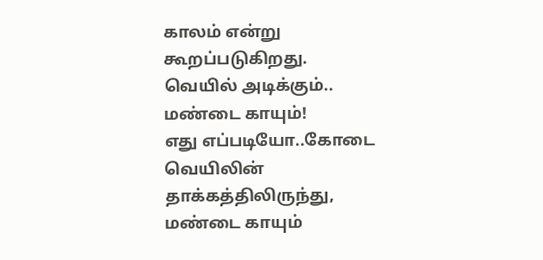காலம் என்று கூறப்படுகிறது.
வெயில் அடிக்கும்.. மண்டை காயும்!
எது எப்படியோ..கோடை வெயிலின் தாக்கத்திலிருந்து, மண்டை காயும்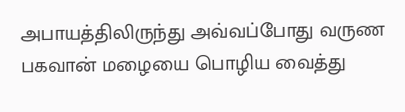அபாயத்திலிருந்து அவ்வப்போது வருண பகவான் மழையை பொழிய வைத்து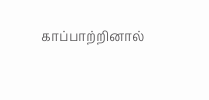காப்பாற்றினால்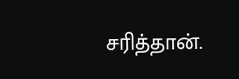சரித்தான்.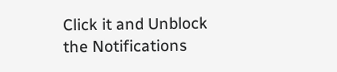Click it and Unblock the Notifications